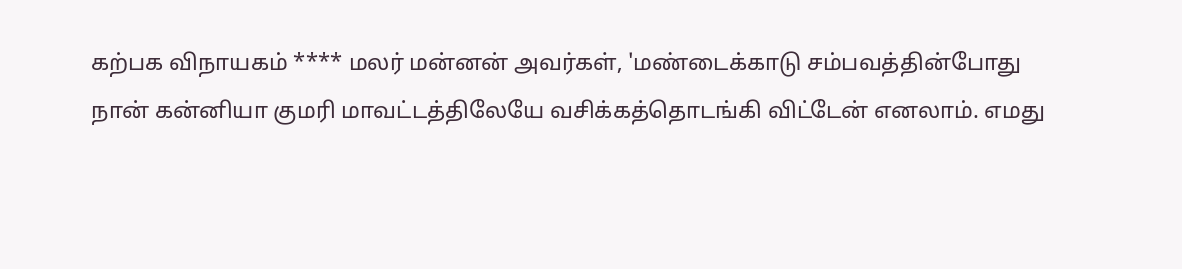கற்பக விநாயகம் **** மலர் மன்னன் அவர்கள், 'மண்டைக்காடு சம்பவத்தின்போது நான் கன்னியா குமரி மாவட்டத்திலேயே வசிக்கத்தொடங்கி விட்டேன் எனலாம். எமது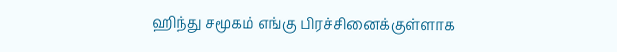ஹிந்து சமூகம் எங்கு பிரச்சினைக்குள்ளாக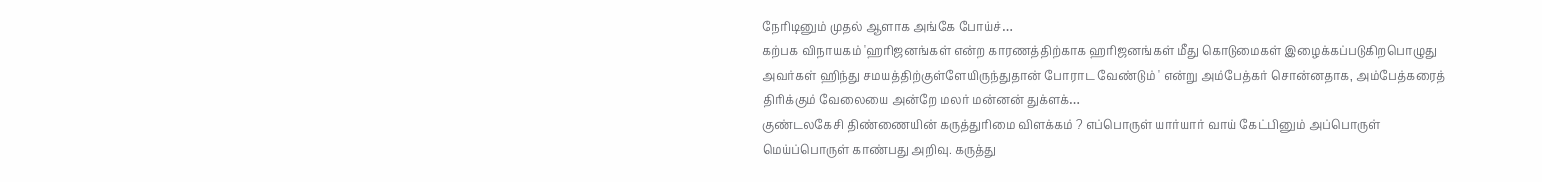நேரிடினும் முதல் ஆளாக அங்கே போய்ச்…
கற்பக விநாயகம் 'ஹரிஜனங்கள் என்ற காரணத்திற்காக ஹரிஜனங்கள் மீது கொடுமைகள் இழைக்கப்படுகிறபொழுது அவர்கள் ஹிந்து சமயத்திற்குள்ளேயிருந்துதான் போராட வேண்டும் ' என்று அம்பேத்கர் சொன்னதாக, அம்பேத்கரைத் திரிக்கும் வேலையை அன்றே மலர் மன்னன் துக்ளக்…
குண்டலகேசி திண்ணையின் கருத்துரிமை விளக்கம் ? எப்பொருள் யார்யார் வாய் கேட்பினும் அப்பொருள் மெய்ப்பொருள் காண்பது அறிவு. கருத்து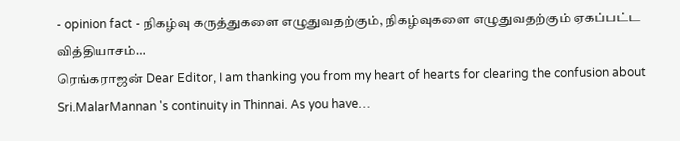- opinion fact - நிகழ்வு கருத்துகளை எழுதுவதற்கும், நிகழ்வுகளை எழுதுவதற்கும் ஏகப்பட்ட வித்தியாசம்…
ரெங்கராஜன் Dear Editor, I am thanking you from my heart of hearts for clearing the confusion about Sri.MalarMannan 's continuity in Thinnai. As you have…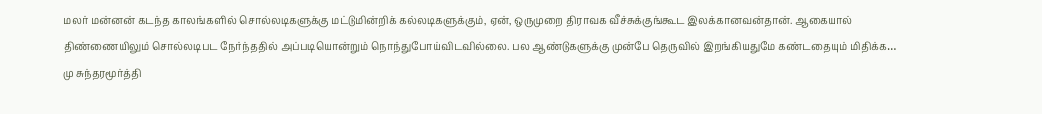மலர் மன்னன் கடந்த காலங்களில் சொல்லடிகளுக்கு மட்டுமின்றிக் கல்லடிகளுக்கும், ஏன், ஒருமுறை திராவக வீச்சுக்குங்கூட இலக்கானவன்தான். ஆகையால் திண்ணையிலும் சொல்லடிபட நேர்ந்ததில் அப்படியொன்றும் நொந்துபோய்விடவில்லை. பல ஆண்டுகளுக்கு முன்பே தெருவில் இறங்கியதுமே கண்டதையும் மிதிக்க…
மு சுந்தரமூர்த்தி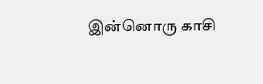இன்னொரு காசி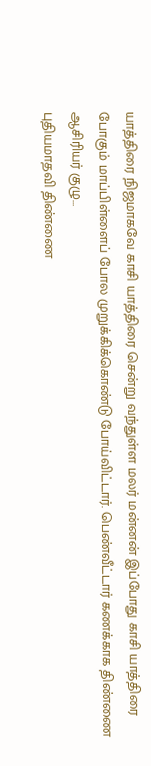யாத்திரை நிஜமாகவே காசி யாத்திரை சென்று வந்துள்ள மலர் மன்னன் இப்போது காசி யாத்திரை போகும் மாப்பிள்ளைப் போல முறுக்கிக்கொண்டு போய்விட்டார். பெண்வீட்டார் கணக்காக திண்ணை ஆசிரியர் குழு…
புதியமாதவி திண்ணை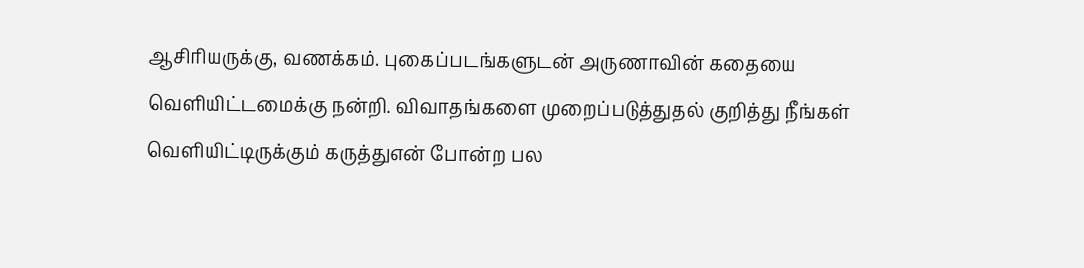ஆசிரியருக்கு, வணக்கம். புகைப்படங்களுடன் அருணாவின் கதையை வெளியிட்டமைக்கு நன்றி. விவாதங்களை முறைப்படுத்துதல் குறித்து நீங்கள் வெளியிட்டிருக்கும் கருத்துஎன் போன்ற பல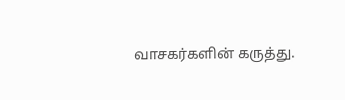வாசகர்களின் கருத்து.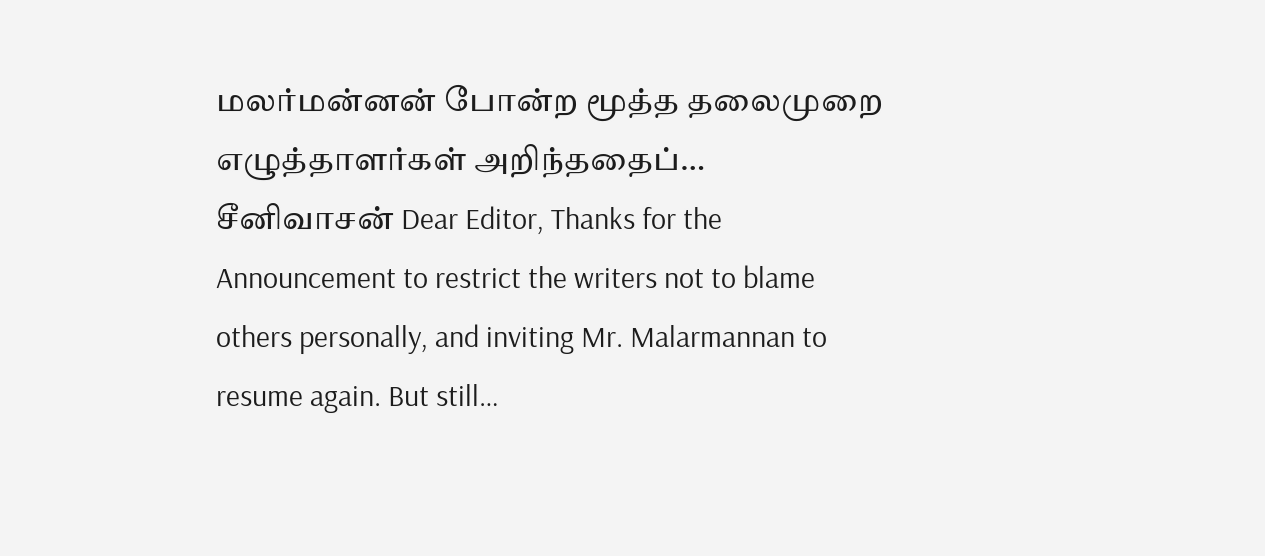மலர்மன்னன் போன்ற மூத்த தலைமுறை எழுத்தாளர்கள் அறிந்ததைப்…
சீனிவாசன் Dear Editor, Thanks for the Announcement to restrict the writers not to blame others personally, and inviting Mr. Malarmannan to resume again. But still…